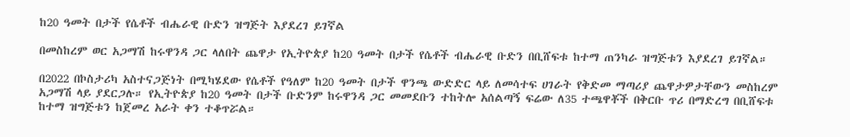ከ20 ዓመት በታች የሴቶች ብሔራዊ ቡድን ዝግጅት እያደረገ ይገኛል

በመስከረም ወር አጋማሽ ከሩዋንዳ ጋር ላለበት ጨዋታ የኢትዮጵያ ከ20 ዓመት በታች የሴቶች ብሔራዊ ቡድን በቢሸፍቱ ከተማ ጠንካራ ዝግጅቱን እያደረገ ይገኛል።

በ2022 በኮስታሪካ አስተናጋጅነት በሚካሄደው የሴቶች የዓለም ከ20 ዓመት በታች ዋንጫ ውድድር ላይ ለመሳተፍ ሀገራት የቅድመ ማጣሪያ ጨዋታዎታቸውን መስከረም አጋማሽ ላይ ያደርጋሉ። የኢትዮጵያ ከ20 ዓመት በታች ቡድንም ከሩዋንዳ ጋር መመደቡን ተከትሎ አሰልጣኝ ፍሬው ለ35 ተጫዋቾች በቅርቡ ጥሪ በማድረግ በቢሸፍቱ ከተማ ዝግጅቱን ከጀመረ አራት ቀን ተቆጥሯል።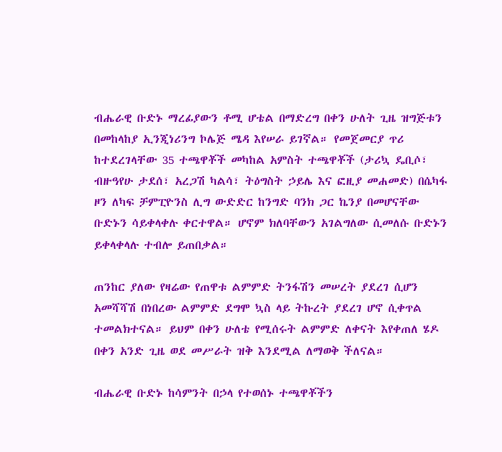ብሔራዊ ቡድኑ ማረፊያውን ቶሚ ሆቴል በማድረግ በቀን ሁለት ጊዜ ዝግጅቱን በመከላከያ ኢንጂነሪንግ ኮሌጅ ሜዳ እየሠራ ይገኛል። የመጀመርያ ጥሪ ከተደረገላቸው 35 ተጫዋቾች መካከል አምስት ተጫዋቾች (ታሪኳ ዴቢሶ፣ ብዙዓየሁ ታደሰ፣ አረጋሽ ካልሳ፣ ትዕግስት ኃይሌ እና ፎዚያ መሐመድ) በሴካፋ ዞን ለካፍ ቻምፒዮንስ ሊግ ውድድር ከንግድ ባንክ ጋር ኬንያ በመሆናቸው ቡድኑን ሳይቀላቀሉ ቀርተዋል። ሆኖም ክለባቸውን አገልግለው ሲመለሱ ቡድኑን ይቀላቀላሉ ተብሎ ይጠበቃል።

ጠንከር ያለው የዛሬው የጠዋቱ ልምምድ ትንፋሽን መሠረት ያደረገ ሲሆን አመሻሻሽ በነበረው ልምምድ ደግሞ ኳስ ላይ ትኩረት ያደረገ ሆኖ ሲቀጥል ተመልክተናል። ይህም በቀን ሁለቴ የሚሰሩት ልምምድ ለቀናት እየቀጠለ ሄዶ በቀን አንድ ጊዜ ወደ መሥራት ዝቅ እንደሚል ለማወቅ ችለናል።

ብሔራዊ ቡድኑ ከሳምንት በኃላ የተወሰኑ ተጫዋቾችን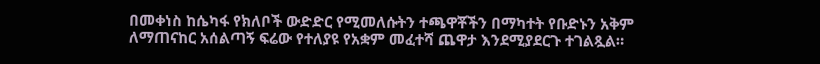በመቀነስ ከሴካፋ የክለቦች ውድድር የሚመለሱትን ተጫዋቾችን በማካተት የቡድኑን አቅም ለማጠናከር አሰልጣኝ ፍሬው የተለያዩ የአቋም መፈተሻ ጨዋታ እንደሚያደርጉ ተገልጿል።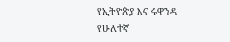የኢትዮጵያ እና ሩዋንዳ የሁለተኛ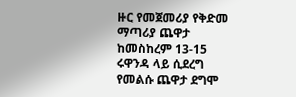ዙር የመጀመሪያ የቅድመ ማጣሪያ ጨዋታ ከመስከረም 13-15 ሩዋንዳ ላይ ሲደረግ የመልሱ ጨዋታ ደግሞ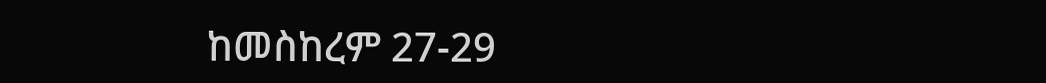ከመስከረም 27-29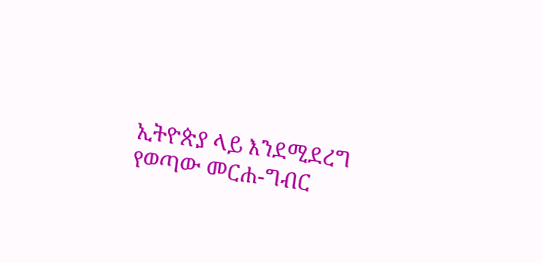ኢትዮጵያ ላይ እንደሚደረግ የወጣው መርሐ-ግብር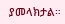ያመላክታል።